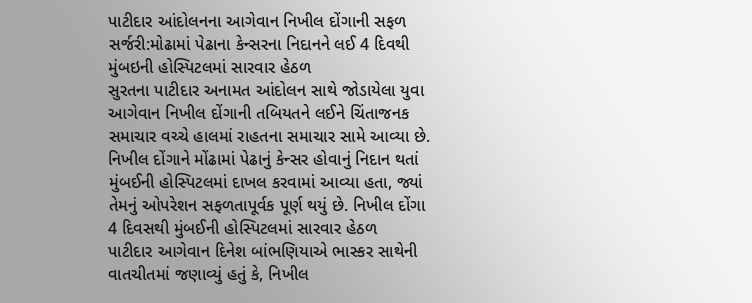પાટીદાર આંદોલનના આગેવાન નિખીલ દોંગાની સફળ સર્જરી:મોઢામાં પેઢાના કેન્સરના નિદાનને લઈ 4 દિવથી મુંબઇની હોસ્પિટલમાં સારવાર હેઠળ
સુરતના પાટીદાર અનામત આંદોલન સાથે જોડાયેલા યુવા આગેવાન નિખીલ દોંગાની તબિયતને લઈને ચિંતાજનક સમાચાર વચ્ચે હાલમાં રાહતના સમાચાર સામે આવ્યા છે. નિખીલ દોંગાને મોંઢામાં પેઢાનું કેન્સર હોવાનું નિદાન થતાં મુંબઈની હોસ્પિટલમાં દાખલ કરવામાં આવ્યા હતા, જ્યાં તેમનું ઓપરેશન સફળતાપૂર્વક પૂર્ણ થયું છે. નિખીલ દોંગા 4 દિવસથી મુંબઈની હોસ્પિટલમાં સારવાર હેઠળ
પાટીદાર આગેવાન દિનેશ બાંભણિયાએ ભાસ્કર સાથેની વાતચીતમાં જણાવ્યું હતું કે, નિખીલ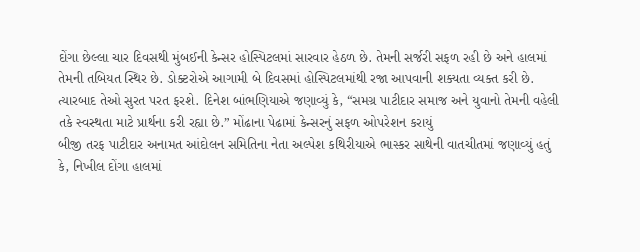દોંગા છેલ્લા ચાર દિવસથી મુંબઈની કેન્સર હોસ્પિટલમાં સારવાર હેઠળ છે. તેમની સર્જરી સફળ રહી છે અને હાલમાં તેમની તબિયત સ્થિર છે. ડોક્ટરોએ આગામી બે દિવસમાં હોસ્પિટલમાંથી રજા આપવાની શક્યતા વ્યક્ત કરી છે. ત્યારબાદ તેઓ સુરત પરત ફરશે. દિનેશ બાંભણિયાએ જણાવ્યું કે, “સમગ્ર પાટીદાર સમાજ અને યુવાનો તેમની વહેલી તકે સ્વસ્થતા માટે પ્રાર્થના કરી રહ્યા છે.” મોંઢાના પેઢામાં કેન્સરનું સફળ ઓપરેશન કરાયું
બીજી તરફ પાટીદાર અનામત આંદોલન સમિતિના નેતા અલ્પેશ કથિરીયાએ ભાસ્કર સાથેની વાતચીતમાં જણાવ્યું હતું કે, નિખીલ દોંગા હાલમાં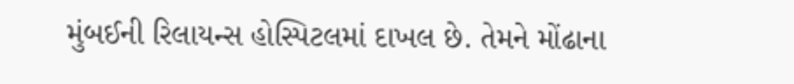મુંબઈની રિલાયન્સ હોસ્પિટલમાં દાખલ છે. તેમને મોંઢાના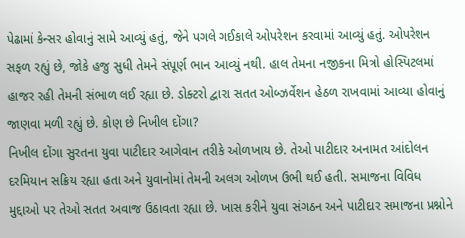પેઢામાં કેન્સર હોવાનું સામે આવ્યું હતું, જેને પગલે ગઈકાલે ઓપરેશન કરવામાં આવ્યું હતું. ઓપરેશન સફળ રહ્યું છે, જોકે હજુ સુધી તેમને સંપૂર્ણ ભાન આવ્યું નથી. હાલ તેમના નજીકના મિત્રો હોસ્પિટલમાં હાજર રહી તેમની સંભાળ લઈ રહ્યા છે. ડોક્ટરો દ્વારા સતત ઓબ્ઝર્વેશન હેઠળ રાખવામાં આવ્યા હોવાનું જાણવા મળી રહ્યું છે. કોણ છે નિખીલ દોંગા?
નિખીલ દોંગા સુરતના યુવા પાટીદાર આગેવાન તરીકે ઓળખાય છે. તેઓ પાટીદાર અનામત આંદોલન દરમિયાન સક્રિય રહ્યા હતા અને યુવાનોમાં તેમની અલગ ઓળખ ઉભી થઈ હતી. સમાજના વિવિધ મુદ્દાઓ પર તેઓ સતત અવાજ ઉઠાવતા રહ્યા છે. ખાસ કરીને યુવા સંગઠન અને પાટીદાર સમાજના પ્રશ્નોને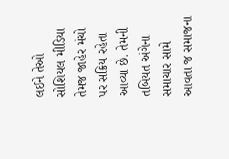લઈને તેઓ સોશિયલ મીડિયા તેમજ જાહેર મંચો પર સક્રિય રહેતા આવ્યા છે. તેમની તબિયત અંગેના સમાચાર સામે આવતા જ સમાજના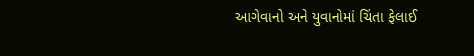આગેવાનો અને યુવાનોમાં ચિંતા ફેલાઈ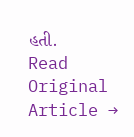હતી.
Read Original Article →